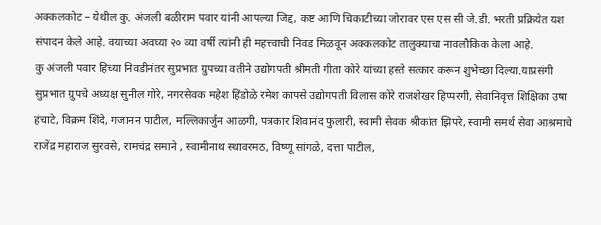अक्कलकोट – येथील कु. अंजली बळीराम पवार यांनी आपल्या जिद्द, कष्ट आणि चिकाटीच्या जोरावर एस एस सी जे.डी. भरती प्रक्रियेत यश संपादन केले आहे. वयाच्या अवघ्या २० व्या वर्षी त्यांनी ही महत्त्वाची निवड मिळवून अक्कलकोट तालुक्याचा नावलौकिक केला आहे.
कु अंजली पवार हिच्या निवडीनंतर सुप्रभात ग्रुपच्या वतीने उद्योगपती श्रीमती गीता कोरे यांच्या हस्ते सत्कार करून शुभेच्छा दिल्या.याप्रसंगी सुप्रभात ग्रुपचे अध्यक्ष सुनील गोरे, नगरसेवक महेश हिंडोळे रमेश कापसे उद्योगपती विलास कोरे राजशेखर हिप्परगी, सेवानिवृत्त शिक्षिका उषा हंचाटे, विक्रम शिंदे, गजानन पाटील, मल्लिकार्जुन आळगी, पत्रकार शिवानंद फुलारी, स्वामी सेवक श्रीकांत झिपरे, स्वामी समर्थ सेवा आश्रमाचे राजेंद्र महाराज सुरवसे, रामचंद्र समाने , स्वामीनाथ स्थावरमठ, विष्णू सांगळे, दत्ता पाटील,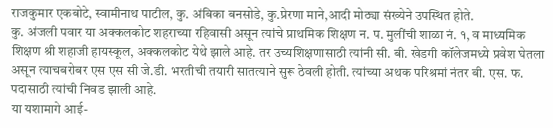राजकुमार एकबोटे, स्वामीनाथ पाटील, कु. अंबिका बनसोडे, कु.प्रेरणा माने,आदी मोठ्या संख्येने उपस्थित होते.
कु. अंजली पवार या अक्कलकोट शहराच्या रहिवासी असून त्यांचे प्राथमिक शिक्षण न. प. मुलींची शाळा नं. १, व माध्यमिक शिक्षण श्री शहाजी हायस्कूल, अक्कलकोट येथे झाले आहे. तर उच्यशिक्षणासाठी त्यांनी सी. बी. खेडगी कॉलेजमध्ये प्रवेश घेतला असून त्याचबरोबर एस एस सी जे.डी. भरतीची तयारी सातत्याने सुरू ठेवली होती. त्यांच्या अथक परिश्रमां नंतर बी. एस. फ. पदासाठी त्यांची निवड झाली आहे.
या यशामागे आई-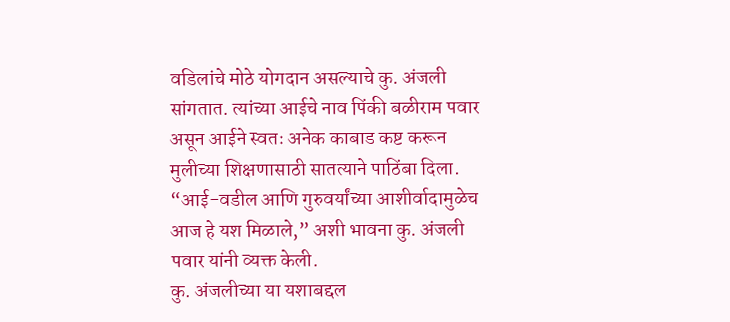वडिलांचे मोठे योगदान असल्याचे कु. अंजली सांगतात. त्यांच्या आईचे नाव पिंकी बळीराम पवार असून आईने स्वतः अनेक काबाड कष्ट करून मुलीच्या शिक्षणासाठी सातत्याने पाठिंबा दिला. “आई-वडील आणि गुरुवर्यांच्या आशीर्वादामुळेच आज हे यश मिळाले,” अशी भावना कु. अंजली पवार यांनी व्यक्त केली.
कु. अंजलीच्या या यशाबद्दल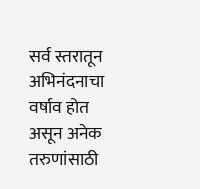सर्व स्तरातून अभिनंदनाचा वर्षाव होत असून अनेक तरुणांसाठी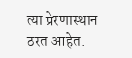त्या प्रेरणास्थान ठरत आहेत.